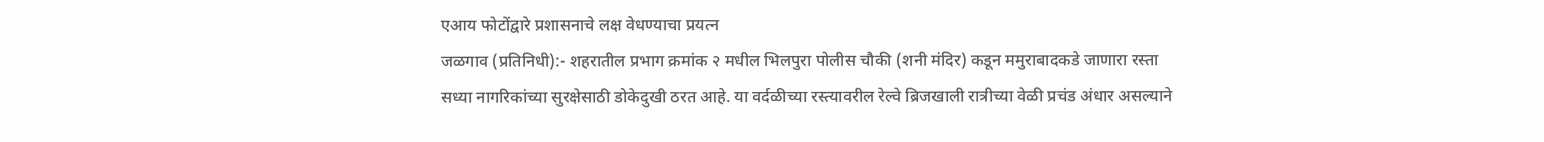एआय फोटोंद्वारे प्रशासनाचे लक्ष वेधण्याचा प्रयत्न
जळगाव (प्रतिनिधी):- शहरातील प्रभाग क्रमांक २ मधील भिलपुरा पोलीस चौकी (शनी मंदिर) कडून ममुराबादकडे जाणारा रस्ता सध्या नागरिकांच्या सुरक्षेसाठी डोकेदुखी ठरत आहे. या वर्दळीच्या रस्त्यावरील रेल्वे ब्रिजखाली रात्रीच्या वेळी प्रचंड अंधार असल्याने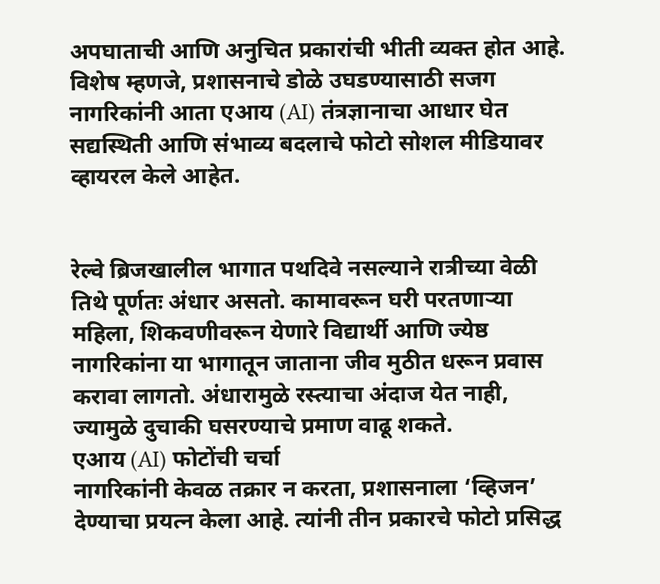अपघाताची आणि अनुचित प्रकारांची भीती व्यक्त होत आहे. विशेष म्हणजे, प्रशासनाचे डोळे उघडण्यासाठी सजग नागरिकांनी आता एआय (AI) तंत्रज्ञानाचा आधार घेत सद्यस्थिती आणि संभाव्य बदलाचे फोटो सोशल मीडियावर व्हायरल केले आहेत.


रेल्वे ब्रिजखालील भागात पथदिवे नसल्याने रात्रीच्या वेळी तिथे पूर्णतः अंधार असतो. कामावरून घरी परतणाऱ्या महिला, शिकवणीवरून येणारे विद्यार्थी आणि ज्येष्ठ नागरिकांना या भागातून जाताना जीव मुठीत धरून प्रवास करावा लागतो. अंधारामुळे रस्त्याचा अंदाज येत नाही, ज्यामुळे दुचाकी घसरण्याचे प्रमाण वाढू शकते.
एआय (AI) फोटोंची चर्चा
नागरिकांनी केवळ तक्रार न करता, प्रशासनाला ‘व्हिजन’ देण्याचा प्रयत्न केला आहे. त्यांनी तीन प्रकारचे फोटो प्रसिद्ध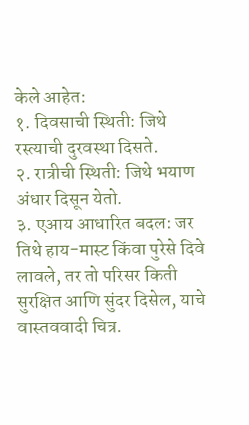केले आहेत:
१. दिवसाची स्थिती: जिथे रस्त्याची दुरवस्था दिसते.
२. रात्रीची स्थिती: जिथे भयाण अंधार दिसून येतो.
३. एआय आधारित बदल: जर तिथे हाय-मास्ट किंवा पुरेसे दिवे लावले, तर तो परिसर किती सुरक्षित आणि सुंदर दिसेल, याचे वास्तववादी चित्र.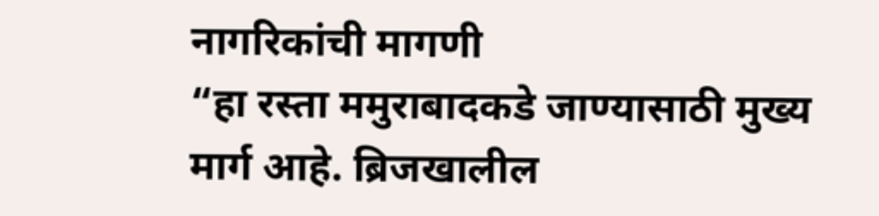नागरिकांची मागणी
“हा रस्ता ममुराबादकडे जाण्यासाठी मुख्य मार्ग आहे. ब्रिजखालील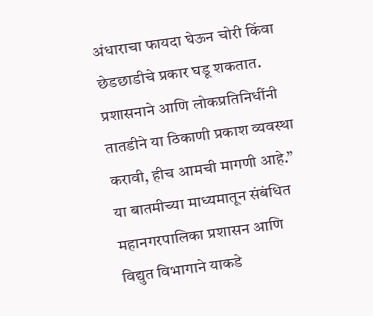अंधाराचा फायदा घेऊन चोरी किंवा छेडछाडीचे प्रकार घडू शकतात. प्रशासनाने आणि लोकप्रतिनिधींनी तातडीने या ठिकाणी प्रकाश व्यवस्था करावी, हीच आमची मागणी आहे.” या बातमीच्या माध्यमातून संबंधित महानगरपालिका प्रशासन आणि विद्युत विभागाने याकडे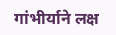गांभीर्याने लक्ष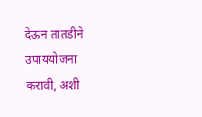देऊन तातडीने उपाययोजना करावी, अशी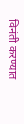विनंती करण्यात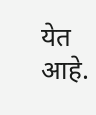येत आहे.